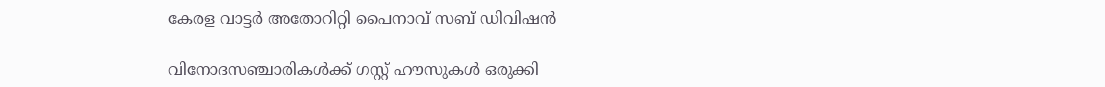കേരള വാട്ടര്‍ അതോറിറ്റി പൈനാവ് സബ് ഡിവിഷന്‍

വിനോദസഞ്ചാരികൾക്ക് ഗസ്റ്റ് ഹൗസുകൾ ഒരുക്കി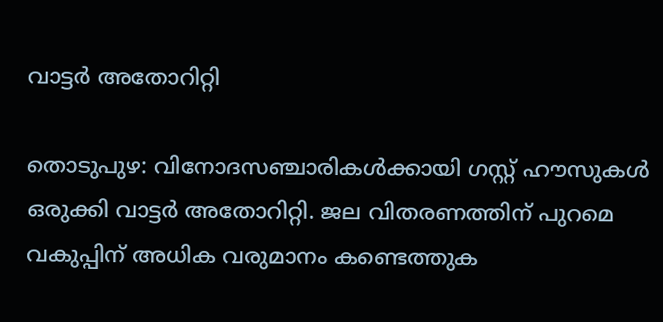വാട്ടർ അതോറിറ്റി

തൊടുപുഴ: വിനോദസഞ്ചാരികൾക്കായി ഗസ്റ്റ് ഹൗസുകൾ ഒരുക്കി വാട്ടർ അതോറിറ്റി. ജല വിതരണത്തിന് പുറമെ വകുപ്പിന് അധിക വരുമാനം കണ്ടെത്തുക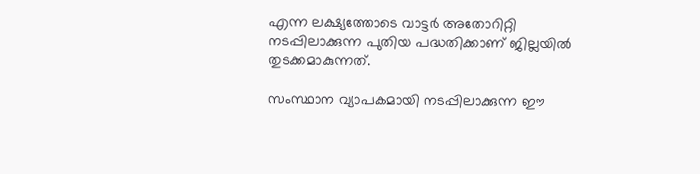എന്ന ലക്ഷ്യത്തോടെ വാട്ടർ അതോറിറ്റി നടപ്പിലാക്കുന്ന പുതിയ പദ്ധതിക്കാണ് ജില്ലയിൽ തുടക്കമാകുന്നത്.

സംസ്ഥാന വ്യാപകമായി നടപ്പിലാക്കുന്ന ഈ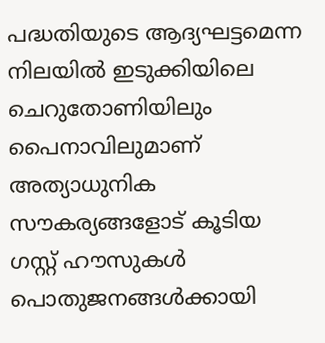പദ്ധതിയുടെ ആദ്യഘട്ടമെന്ന നിലയിൽ ഇടുക്കിയിലെ ചെറുതോണിയിലും പൈനാവിലുമാണ് അത്യാധുനിക സൗകര്യങ്ങളോട് കൂടിയ ഗസ്റ്റ് ഹൗസുകൾ പൊതുജനങ്ങൾക്കായി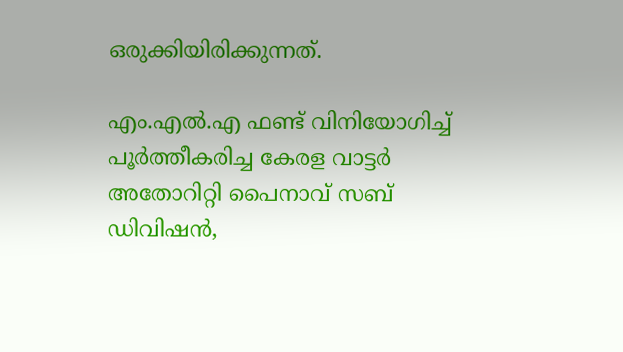ഒരുക്കിയിരിക്കുന്നത്.

എം.എല്‍.എ ഫണ്ട് വിനിയോഗിച്ച് പൂര്‍ത്തീകരിച്ച കേരള വാട്ടര്‍ അതോറിറ്റി പൈനാവ് സബ് ഡിവിഷന്‍,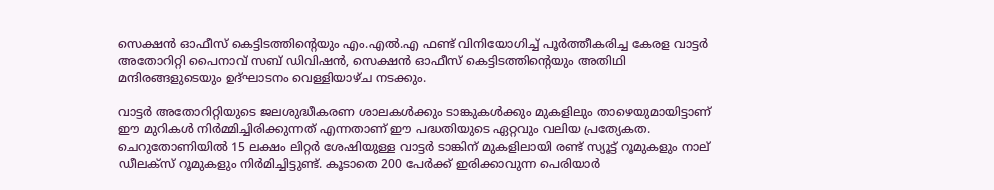സെക്ഷന്‍ ഓഫീസ് കെട്ടിടത്തിന്റെയും എം.എൽ.എ ഫണ്ട് വിനിയോഗിച്ച് പൂര്‍ത്തീകരിച്ച കേരള വാട്ടര്‍ അതോറിറ്റി പൈനാവ് സബ് ഡിവിഷന്‍, സെക്ഷന്‍ ഓഫീസ് കെട്ടിടത്തിന്റെയും അതിഥി മന്ദിരങ്ങളുടെയും ഉദ്ഘാടനം വെള്ളിയാഴ്ച നടക്കും.

വാട്ടർ അതോറിറ്റിയുടെ ജലശുദ്ധീകരണ ശാലകൾക്കും ടാങ്കുകൾക്കും മുകളിലും താഴെയുമായിട്ടാണ് ഈ മുറികൾ നിർമ്മിച്ചിരിക്കുന്നത് എന്നതാണ് ഈ പദ്ധതിയുടെ ഏറ്റവും വലിയ പ്രത്യേകത. ചെറുതോണിയിൽ 15 ലക്ഷം ലിറ്റർ ശേഷിയുള്ള വാട്ടർ ടാങ്കിന് മുകളിലായി രണ്ട് സ്യൂട്ട് റൂമുകളും നാല് ഡീലക്സ് റൂമുകളും നിർമിച്ചിട്ടുണ്ട്. കൂടാതെ 200 പേർക്ക് ഇരിക്കാവുന്ന പെരിയാർ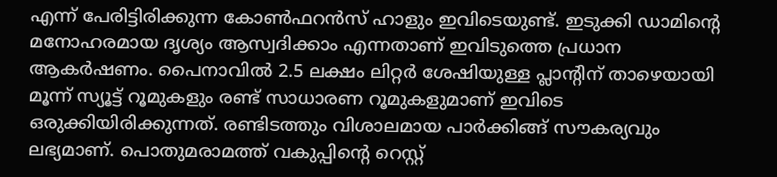എന്ന് പേരിട്ടിരിക്കുന്ന കോൺഫറൻസ് ഹാളും ഇവിടെയുണ്ട്. ഇടുക്കി ഡാമിന്റെ മനോഹരമായ ദൃശ്യം ആസ്വദിക്കാം എന്നതാണ് ഇവിടുത്തെ പ്രധാന ആകർഷണം. പൈനാവിൽ 2.5 ലക്ഷം ലിറ്റർ ശേഷിയുള്ള പ്ലാന്റിന് താഴെയായി മൂന്ന് സ്യൂട്ട് റൂമുകളും രണ്ട് സാധാരണ റൂമുകളുമാണ് ഇവിടെ ഒരുക്കിയിരിക്കുന്നത്. രണ്ടിടത്തും വിശാലമായ പാർക്കിങ്ങ് സൗകര്യവും ലഭ്യമാണ്. പൊതുമരാമത്ത് വകുപ്പിന്റെ റെസ്റ്റ്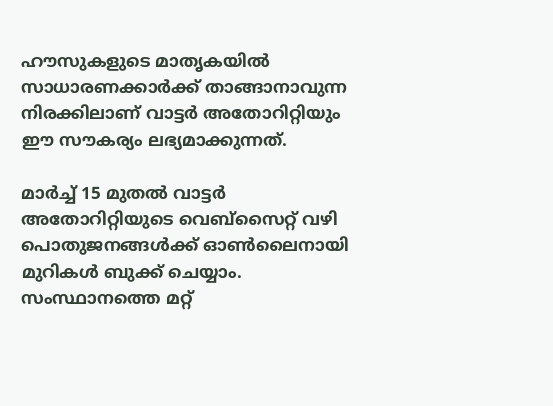ഹൗസുകളുടെ മാതൃകയിൽ സാധാരണക്കാർക്ക് താങ്ങാനാവുന്ന നിരക്കിലാണ് വാട്ടർ അതോറിറ്റിയും ഈ സൗകര്യം ലഭ്യമാക്കുന്നത്.

മാർച്ച് 15 മുതൽ വാട്ടർ അതോറിറ്റിയുടെ വെബ്സൈറ്റ് വഴി പൊതുജനങ്ങൾക്ക് ഓൺലൈനായി മുറികൾ ബുക്ക് ചെയ്യാം. സംസ്ഥാനത്തെ മറ്റ്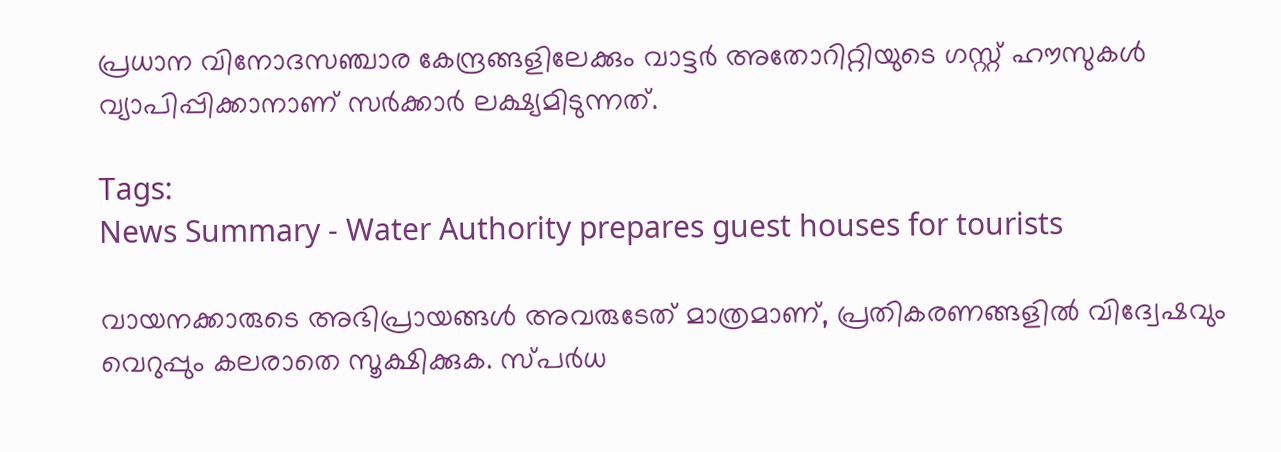പ്രധാന വിനോദസഞ്ചാര കേന്ദ്രങ്ങളിലേക്കും വാട്ടർ അതോറിറ്റിയുടെ ഗസ്റ്റ് ഹൗസുകൾ വ്യാപിപ്പിക്കാനാണ് സർക്കാർ ലക്ഷ്യമിടുന്നത്.

Tags:
News Summary - Water Authority prepares guest houses for tourists

വായനക്കാരുടെ അഭിപ്രായങ്ങള്‍ അവരുടേത് മാത്രമാണ്, പ്രതികരണങ്ങളിൽ വിദ്വേഷവും വെറുപ്പും കലരാതെ സൂക്ഷിക്കുക. സ്പർധ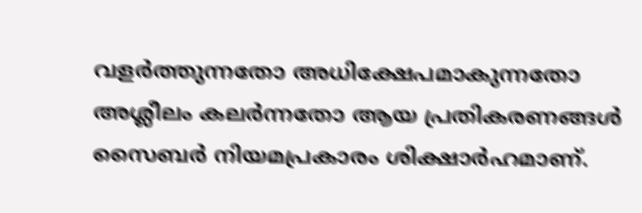വളർത്തുന്നതോ അധിക്ഷേപമാകുന്നതോ അശ്ലീലം കലർന്നതോ ആയ പ്രതികരണങ്ങൾ സൈബർ നിയമപ്രകാരം ശിക്ഷാർഹമാണ്.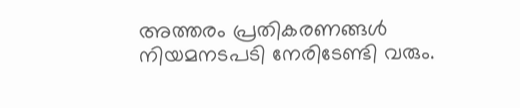അത്തരം പ്രതികരണങ്ങൾ നിയമനടപടി നേരിടേണ്ടി വരും.